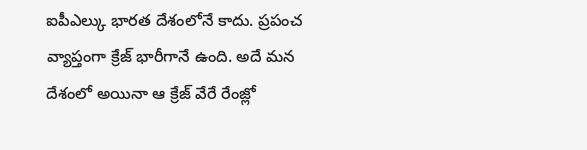ఐపీఎల్కు భారత దేశంలోనే కాదు. ప్రపంచ వ్యాప్తంగా క్రేజ్ భారీగానే ఉంది. అదే మన దేశంలో అయినా ఆ క్రేజ్ వేరే రేంజ్లో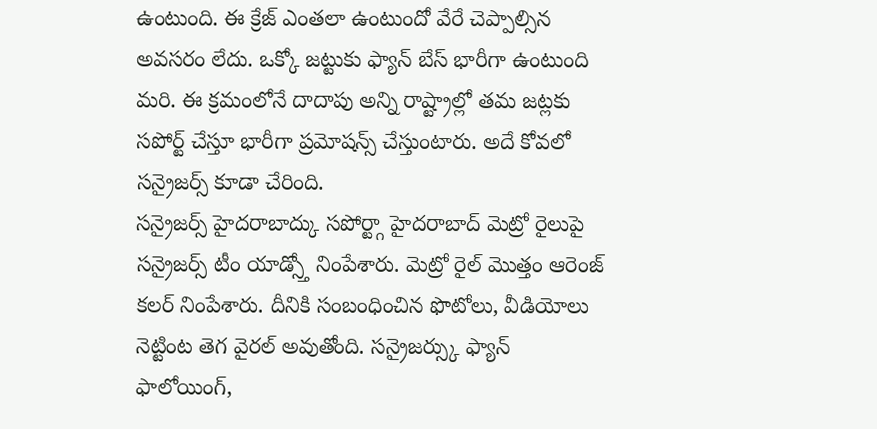ఉంటుంది. ఈ క్రేజ్ ఎంతలా ఉంటుందో వేరే చెప్పాల్సిన అవసరం లేదు. ఒక్కో జట్టుకు ఫ్యాన్ బేస్ భారీగా ఉంటుంది మరి. ఈ క్రమంలోనే దాదాపు అన్ని రాష్ట్రాల్లో తమ జట్లకు సపోర్ట్ చేస్తూ భారీగా ప్రమోషన్స్ చేస్తుంటారు. అదే కోవలో సన్రైజర్స్ కూడా చేరింది.
సన్రైజర్స్ హైదరాబాద్కు సపోర్ట్గా హైదరాబాద్ మెట్రో రైలుపై సన్రైజర్స్ టీం యాడ్స్తో నింపేశారు. మెట్రో రైల్ మొత్తం ఆరెంజ్ కలర్ నింపేశారు. దీనికి సంబంధించిన ఫొటోలు, వీడియోలు నెట్టింట తెగ వైరల్ అవుతోంది. సన్రైజర్స్కు ఫ్యాన్ ఫాలోయింగ్,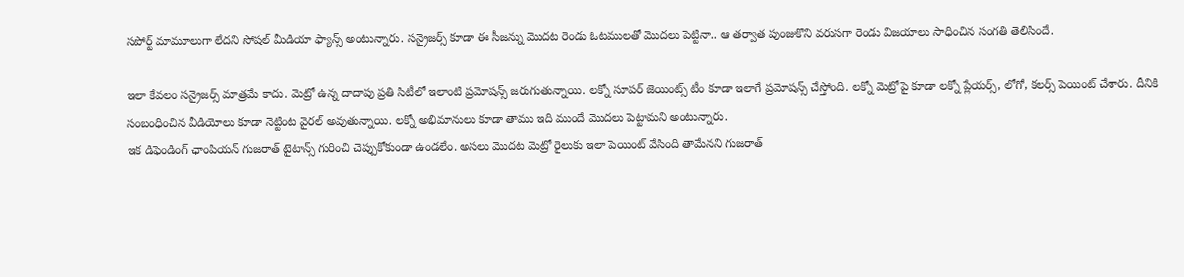సపోర్ట్ మామూలుగా లేదని సోషల్ మీడియా ఫ్యాన్స్ అంటున్నారు. సన్రైజర్స్ కూడా ఈ సీజన్ను మొదట రెండు ఓటములతో మొదలు పెట్టినా.. ఆ తర్వాత పుంజుకొని వరుసగా రెండు విజయాలు సాధించిన సంగతి తెలిసిందే.

ఇలా కేవలం సన్రైజర్స్ మాత్రమే కాదు. మెట్రో ఉన్న దాదాపు ప్రతి సిటీలో ఇలాంటి ప్రమోషన్స్ జరుగుతున్నాయి. లక్నో సూపర్ జెయింట్స్ టీం కూడా ఇలాగే ప్రమోషన్స్ చేస్తోంది. లక్నో మెట్రోపై కూడా లక్నో ప్లేయర్స్, లోగో, కలర్స్ పెయింట్ చేశారు. దీనికి సంబంధించిన వీడియోలు కూడా నెట్టింట వైరల్ అవుతున్నాయి. లక్నో అభిమానులు కూడా తాము ఇది ముందే మొదలు పెట్టామని అంటున్నారు.
ఇక డిఫెండింగ్ ఛాంపియన్ గుజరాత్ టైటాన్స్ గురించి చెప్పుకోకుండా ఉండలేం. అసలు మొదట మెట్రో రైలుకు ఇలా పెయింట్ వేసింది తామేనని గుజరాత్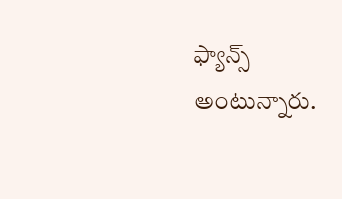ఫ్యాన్స్ అంటున్నారు.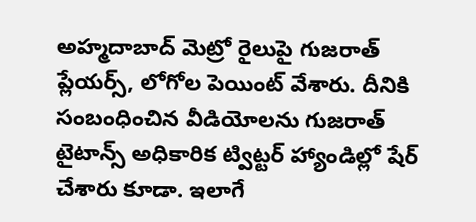అహ్మదాబాద్ మెట్రో రైలుపై గుజరాత్ ప్లేయర్స్, లోగోల పెయింట్ వేశారు. దీనికి సంబంధించిన వీడియోలను గుజరాత్ టైటాన్స్ అధికారిక ట్విట్టర్ హ్యాండిల్లో షేర్ చేశారు కూడా. ఇలాగే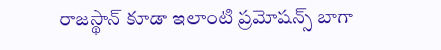రాజస్థాన్ కూడా ఇలాంటి ప్రమోషన్స్ బాగా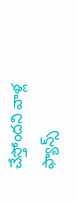చేస్తోందని వాళ్ల ఫ్యాన్స్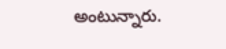అంటున్నారు.